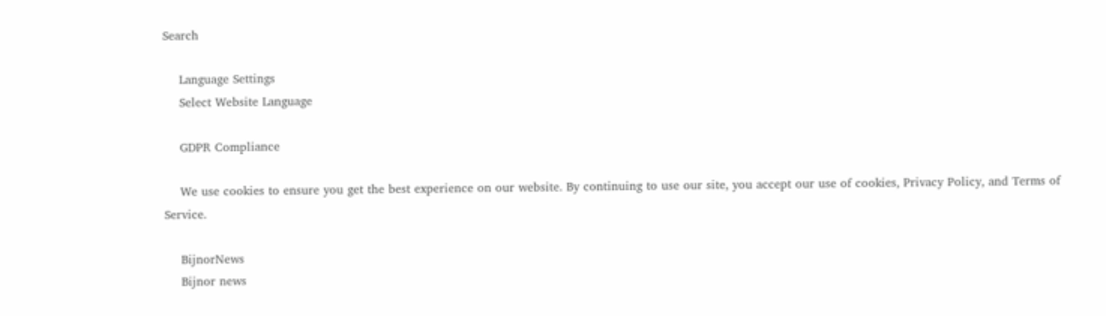Search

    Language Settings
    Select Website Language

    GDPR Compliance

    We use cookies to ensure you get the best experience on our website. By continuing to use our site, you accept our use of cookies, Privacy Policy, and Terms of Service.

    BijnorNews
    Bijnor news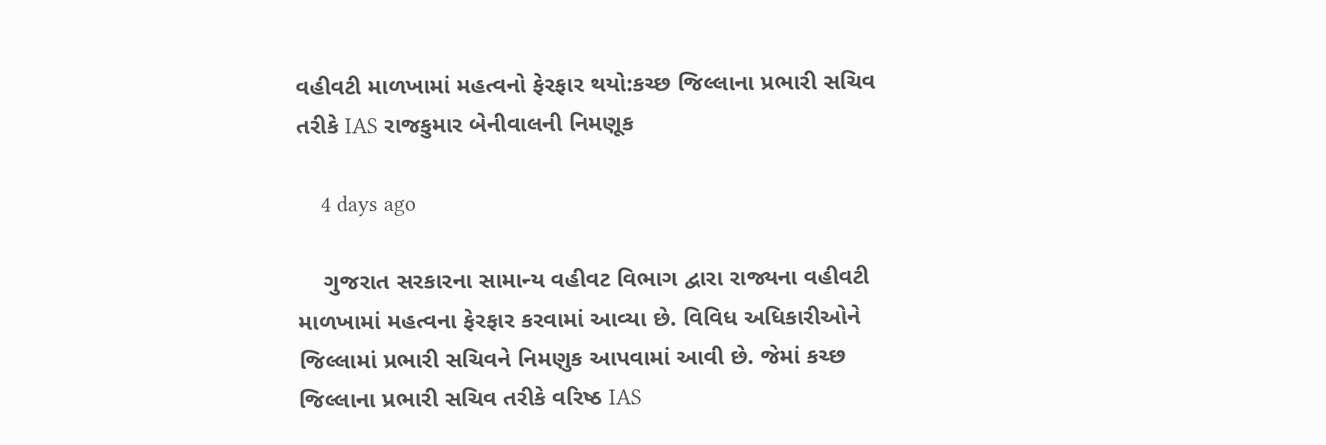વહીવટી માળખામાં મહત્વનો ફેરફાર થયો:કચ્છ જિલ્લાના પ્રભારી સચિવ તરીકે IAS રાજકુમાર બેનીવાલની નિમણૂક

    4 days ago

    ગુજરાત સરકારના સામાન્ય વહીવટ વિભાગ દ્વારા રાજ્યના વહીવટી માળખામાં મહત્વના ફેરફાર કરવામાં આવ્યા છે. વિવિધ અધિકારીઓને જિલ્લામાં પ્રભારી સચિવને નિમણુક આપવામાં આવી છે. જેમાં કચ્છ જિલ્લાના પ્રભારી સચિવ તરીકે વરિષ્ઠ IAS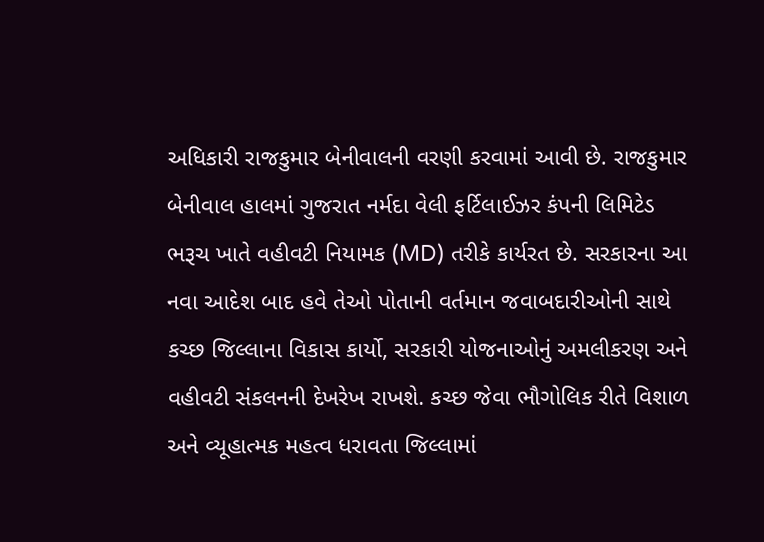અધિકારી રાજકુમાર બેનીવાલની વરણી કરવામાં આવી છે. રાજકુમાર બેનીવાલ હાલમાં ગુજરાત નર્મદા વેલી ફર્ટિલાઈઝર કંપની લિમિટેડ ભરૂચ ખાતે વહીવટી નિયામક (MD) તરીકે કાર્યરત છે. સરકારના આ નવા આદેશ બાદ હવે તેઓ પોતાની વર્તમાન જવાબદારીઓની સાથે કચ્છ જિલ્લાના વિકાસ કાર્યો, સરકારી યોજનાઓનું અમલીકરણ અને વહીવટી સંકલનની દેખરેખ રાખશે. કચ્છ જેવા ભૌગોલિક રીતે વિશાળ અને વ્યૂહાત્મક મહત્વ ધરાવતા જિલ્લામાં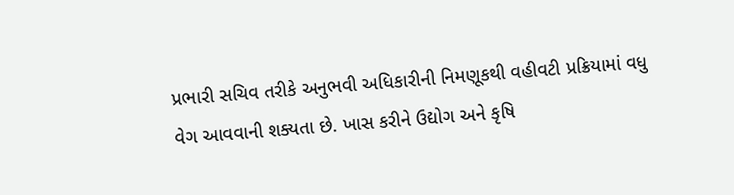પ્રભારી સચિવ તરીકે અનુભવી અધિકારીની નિમણૂકથી વહીવટી પ્રક્રિયામાં વધુ વેગ આવવાની શક્યતા છે. ખાસ કરીને ઉદ્યોગ અને કૃષિ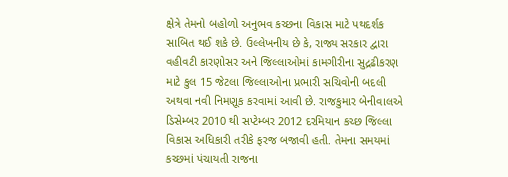ક્ષેત્રે તેમનો બહોળો અનુભવ કચ્છના વિકાસ માટે પથદર્શક સાબિત થઈ શકે છે. ઉલ્લેખનીય છે કે, રાજ્ય સરકાર દ્વારા વહીવટી કારણોસર અને જિલ્લાઓમાં કામગીરીના સુદ્રઢીકરણ માટે કુલ 15 જેટલા જિલ્લાઓના પ્રભારી સચિવોની બદલી અથવા નવી નિમણૂક કરવામાં આવી છે. રાજકુમાર બેનીવાલએ ડિસેમ્બર 2010 થી સપ્ટેમ્બર 2012 દરમિયાન કચ્છ જિલ્લા વિકાસ અધિકારી તરીકે ફરજ બજાવી હતી. તેમના સમયમાં કચ્છમાં પંચાયતી રાજના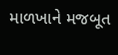માળખાને મજબૂત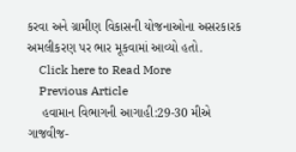કરવા અને ગ્રામીણ વિકાસની યોજનાઓના અસરકારક અમલીકરણ પર ભાર મૂકવામાં આવ્યો હતો.
    Click here to Read More
    Previous Article
    હવામાન વિભાગની આગાહી:29-30 મીએ ગાજવીજ-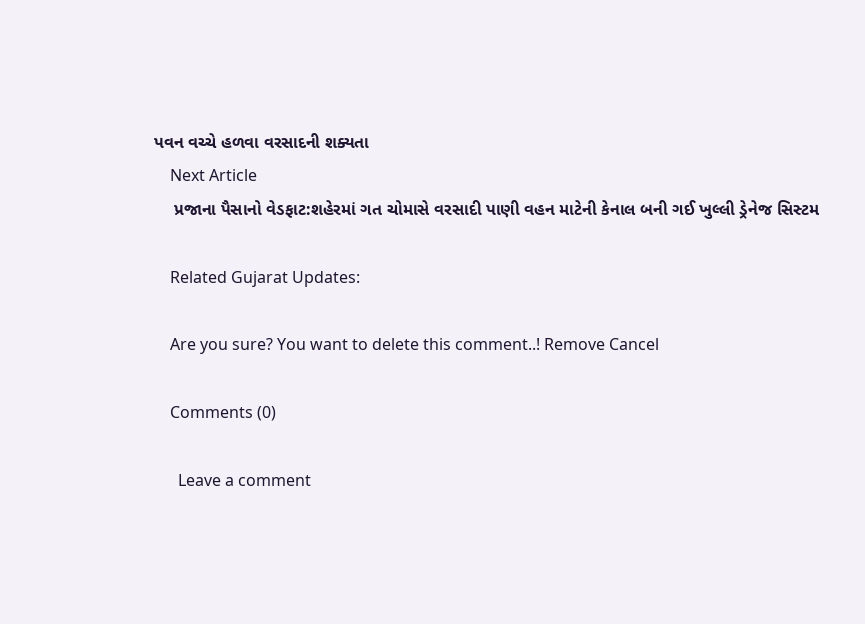પવન વચ્ચે હળવા વરસાદની શક્યતા
    Next Article
    પ્રજાના પૈસાનો વેડફાટ:શહેરમાં ગત ચોમાસે વરસાદી પાણી વહન માટેની કેનાલ બની ગઈ ખુલ્લી ડ્રેનેજ સિસ્ટમ

    Related Gujarat Updates:

    Are you sure? You want to delete this comment..! Remove Cancel

    Comments (0)

      Leave a comment